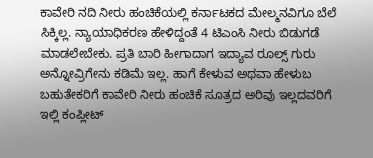ಕಾವೇರಿ ನದಿ ನೀರು ಹಂಚಿಕೆಯಲ್ಲಿ ಕರ್ನಾಟಕದ ಮೇಲ್ಮನವಿಗೂ ಬೆಲೆ ಸಿಕ್ಕಿಲ್ಲ. ನ್ಯಾಯಾಧಿಕರಣ ಹೇಳಿದ್ದಂತೆ 4 ಟಿಎಂಸಿ ನೀರು ಬಿಡುಗಡೆ ಮಾಡಲೇಬೇಕು. ಪ್ರತಿ ಬಾರಿ ಹೀಗಾದಾಗ ಇದ್ಯಾವ ರೂಲ್ಸ್ ಗುರು ಅನ್ನೋವ್ರಿಗೇನು ಕಡಿಮೆ ಇಲ್ಲ. ಹಾಗೆ ಕೇಳುವ ಅಥವಾ ಹೇಳುಬ ಬಹುತೇಕರಿಗೆ ಕಾವೇರಿ ನೀರು ಹಂಚಿಕೆ ಸೂತ್ರದ ಅರಿವು ಇಲ್ಲದವರಿಗೆ ಇಲ್ಲಿ ಕಂಪ್ಲೀಟ್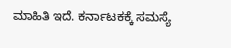ಮಾಹಿತಿ ಇದೆ. ಕರ್ನಾಟಕಕ್ಕೆ ಸಮಸ್ಯೆ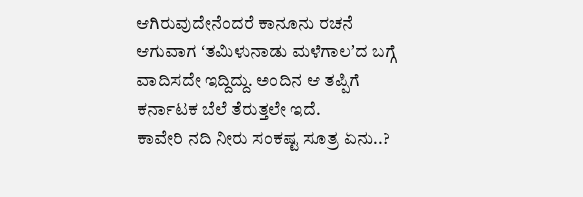ಆಗಿರುವುದೇನೆಂದರೆ ಕಾನೂನು ರಚನೆ ಆಗುವಾಗ ʻತಮಿಳುನಾಡು ಮಳೆಗಾಲʼದ ಬಗ್ಗೆ ವಾದಿಸದೇ ಇದ್ದಿದ್ದು. ಅಂದಿನ ಆ ತಪ್ಪಿಗೆ ಕರ್ನಾಟಕ ಬೆಲೆ ತೆರುತ್ತಲೇ ಇದೆ.
ಕಾವೇರಿ ನದಿ ನೀರು ಸಂಕಷ್ಟ ಸೂತ್ರ ಏನು..?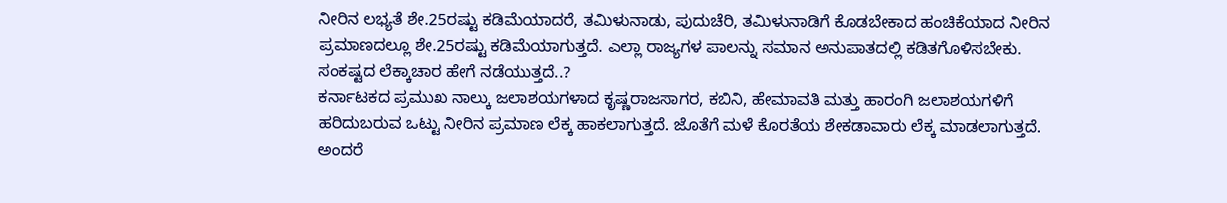ನೀರಿನ ಲಭ್ಯತೆ ಶೇ.25ರಷ್ಟು ಕಡಿಮೆಯಾದರೆ, ತಮಿಳುನಾಡು, ಪುದುಚೆರಿ, ತಮಿಳುನಾಡಿಗೆ ಕೊಡಬೇಕಾದ ಹಂಚಿಕೆಯಾದ ನೀರಿನ ಪ್ರಮಾಣದಲ್ಲೂ ಶೇ.25ರಷ್ಟು ಕಡಿಮೆಯಾಗುತ್ತದೆ. ಎಲ್ಲಾ ರಾಜ್ಯಗಳ ಪಾಲನ್ನು ಸಮಾನ ಅನುಪಾತದಲ್ಲಿ ಕಡಿತಗೊಳಿಸಬೇಕು.
ಸಂಕಷ್ಟದ ಲೆಕ್ಕಾಚಾರ ಹೇಗೆ ನಡೆಯುತ್ತದೆ..?
ಕರ್ನಾಟಕದ ಪ್ರಮುಖ ನಾಲ್ಕು ಜಲಾಶಯಗಳಾದ ಕೃಷ್ಣರಾಜಸಾಗರ, ಕಬಿನಿ, ಹೇಮಾವತಿ ಮತ್ತು ಹಾರಂಗಿ ಜಲಾಶಯಗಳಿಗೆ ಹರಿದುಬರುವ ಒಟ್ಟು ನೀರಿನ ಪ್ರಮಾಣ ಲೆಕ್ಕ ಹಾಕಲಾಗುತ್ತದೆ. ಜೊತೆಗೆ ಮಳೆ ಕೊರತೆಯ ಶೇಕಡಾವಾರು ಲೆಕ್ಕ ಮಾಡಲಾಗುತ್ತದೆ. ಅಂದರೆ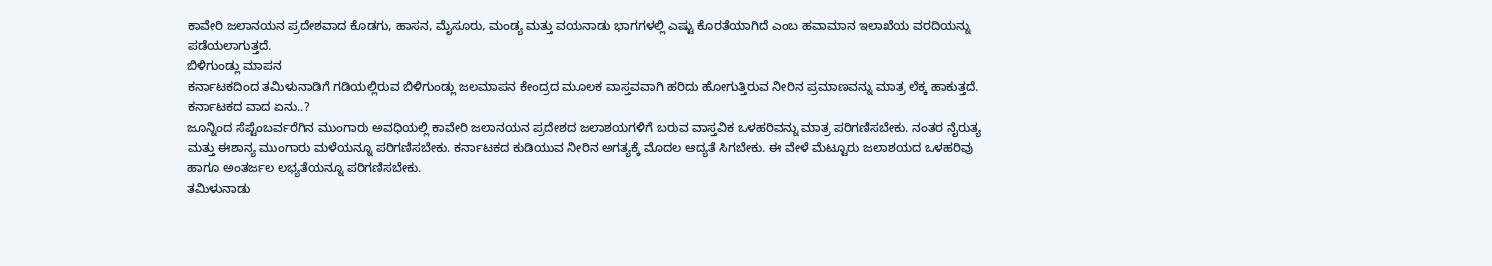ಕಾವೇರಿ ಜಲಾನಯನ ಪ್ರದೇಶವಾದ ಕೊಡಗು, ಹಾಸನ, ಮೈಸೂರು, ಮಂಡ್ಯ ಮತ್ತು ವಯನಾಡು ಭಾಗಗಳಲ್ಲಿ ಎಷ್ಟು ಕೊರತೆಯಾಗಿದೆ ಎಂಬ ಹವಾಮಾನ ಇಲಾಖೆಯ ವರದಿಯನ್ನು ಪಡೆಯಲಾಗುತ್ತದೆ.
ಬಿಳಿಗುಂಡ್ಲು ಮಾಪನ
ಕರ್ನಾಟಕದಿಂದ ತಮಿಳುನಾಡಿಗೆ ಗಡಿಯಲ್ಲಿರುವ ಬಿಳಿಗುಂಡ್ಲು ಜಲಮಾಪನ ಕೇಂದ್ರದ ಮೂಲಕ ವಾಸ್ತವವಾಗಿ ಹರಿದು ಹೋಗುತ್ತಿರುವ ನೀರಿನ ಪ್ರಮಾಣವನ್ನು ಮಾತ್ರ ಲೆಕ್ಕ ಹಾಕುತ್ತದೆ.
ಕರ್ನಾಟಕದ ವಾದ ಏನು..?
ಜೂನ್ನಿಂದ ಸೆಪ್ಟೆಂಬರ್ವರೆಗಿನ ಮುಂಗಾರು ಅವಧಿಯಲ್ಲಿ ಕಾವೇರಿ ಜಲಾನಯನ ಪ್ರದೇಶದ ಜಲಾಶಯಗಳಿಗೆ ಬರುವ ವಾಸ್ತವಿಕ ಒಳಹರಿವನ್ನು ಮಾತ್ರ ಪರಿಗಣಿಸಬೇಕು. ನಂತರ ನೈರುತ್ಯ ಮತ್ತು ಈಶಾನ್ಯ ಮುಂಗಾರು ಮಳೆಯನ್ನೂ ಪರಿಗಣಿಸಬೇಕು. ಕರ್ನಾಟಕದ ಕುಡಿಯುವ ನೀರಿನ ಅಗತ್ಯಕ್ಕೆ ಮೊದಲ ಆದ್ಯತೆ ಸಿಗಬೇಕು. ಈ ವೇಳೆ ಮೆಟ್ಟೂರು ಜಲಾಶಯದ ಒಳಹರಿವು ಹಾಗೂ ಅಂತರ್ಜಲ ಲಭ್ಯತೆಯನ್ನೂ ಪರಿಗಣಿಸಬೇಕು.
ತಮಿಳುನಾಡು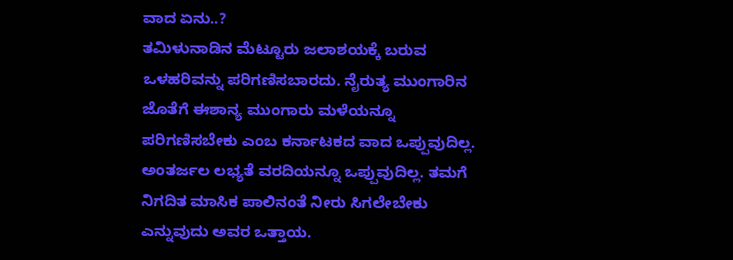ವಾದ ಏನು..?
ತಮಿಳುನಾಡಿನ ಮೆಟ್ಟೂರು ಜಲಾಶಯಕ್ಕೆ ಬರುವ ಒಳಹರಿವನ್ನು ಪರಿಗಣಿಸಬಾರದು. ನೈರುತ್ಯ ಮುಂಗಾರಿನ ಜೊತೆಗೆ ಈಶಾನ್ಯ ಮುಂಗಾರು ಮಳೆಯನ್ನೂ ಪರಿಗಣಿಸಬೇಕು ಎಂಬ ಕರ್ನಾಟಕದ ವಾದ ಒಪ್ಪುವುದಿಲ್ಲ. ಅಂತರ್ಜಲ ಲಭ್ಯತೆ ವರದಿಯನ್ನೂ ಒಪ್ಪುವುದಿಲ್ಲ. ತಮಗೆ ನಿಗದಿತ ಮಾಸಿಕ ಪಾಲಿನಂತೆ ನೀರು ಸಿಗಲೇಬೇಕು ಎನ್ನುವುದು ಅವರ ಒತ್ತಾಯ.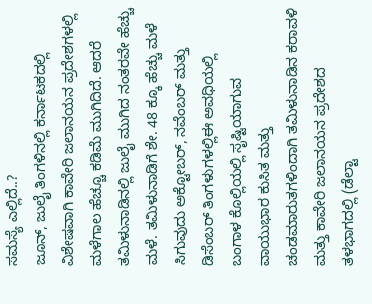ಸಮಸ್ಯೆ ಎಲ್ಲಿದೆ..?
ಜೂನ್, ಜುಲೈ ತಿಂಗಳಿನಲ್ಲಿ ಕರ್ನಾಟಕದಲ್ಲಿ ವಿಶೇಷವಾಗಿ ಕಾವೇರಿ ಜಲಾನಯನ ಪ್ರದೇಶಗಳಲ್ಲಿ ಮಳೆಗಾಲ ಹೆಚ್ಚೂ ಕಡಿಮೆ ಮುಗಿದಿದೆ. ಆದರೆ ತಮಿಳುನಾಡಿನಲ್ಲಿ ಜುಲೈ ಮುಗಿದ ನಂತರವೇ ಹೆಚ್ಚು ಮಳೆ. ತಮಿಳುನಾಡಿಗೆ ಶೇ. 48 ಕ್ಕೂ ಹೆಚ್ಚು ಮಳೆ ಸಿಗುವುದು ಅಕ್ಟೋಬರ್, ನವೆಂಬರ್ ಮತ್ತು ಡಿಸೆಂಬರ್ ತಿಂಗಳುಗಳಲ್ಲಿಈ ಅವಧಿಯಲ್ಲಿ ಬಂಗಾಳ ಕೊಲ್ಲಿಯಲ್ಲಿ ಸೃಷ್ಟಿಯಾಗುವ ವಾಯುಭಾರ ಕುಸಿತ ಮತ್ತು ಚಂಡಮಾರುತಗಳಿಂದಾಗಿ ತಮಿಳುನಾಡಿನ ಕರಾವಳಿ ಮತ್ತು ಕಾವೇರಿ ಜಲಾನಯನ ಪ್ರದೇಶದ ತಳಭಾಗದಲ್ಲಿ (ಡೆಲ್ಟಾ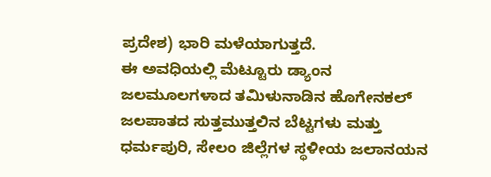ಪ್ರದೇಶ) ಭಾರಿ ಮಳೆಯಾಗುತ್ತದೆ.
ಈ ಅವಧಿಯಲ್ಲಿ ಮೆಟ್ಟೂರು ಡ್ಯಾಂನ ಜಲಮೂಲಗಳಾದ ತಮಿಳುನಾಡಿನ ಹೊಗೇನಕಲ್ ಜಲಪಾತದ ಸುತ್ತಮುತ್ತಲಿನ ಬೆಟ್ಟಗಳು ಮತ್ತು ಧರ್ಮಪುರಿ, ಸೇಲಂ ಜಿಲ್ಲೆಗಳ ಸ್ಥಳೀಯ ಜಲಾನಯನ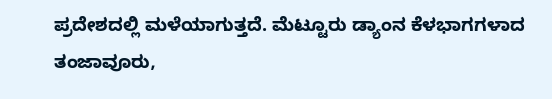ಪ್ರದೇಶದಲ್ಲಿ ಮಳೆಯಾಗುತ್ತದೆ. ಮೆಟ್ಟೂರು ಡ್ಯಾಂನ ಕೆಳಭಾಗಗಳಾದ ತಂಜಾವೂರು,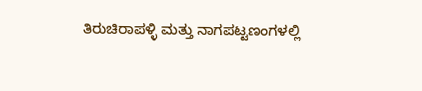ತಿರುಚಿರಾಪಳ್ಳಿ ಮತ್ತು ನಾಗಪಟ್ಟಣಂಗಳಲ್ಲಿ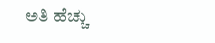ಅತಿ ಹೆಚ್ಚು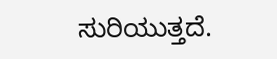ಸುರಿಯುತ್ತದೆ.